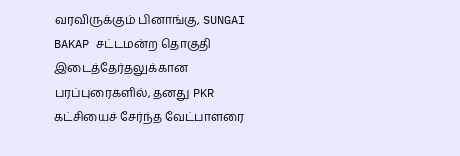வரவிருக்கும் பினாங்கு, SUNGAI BAKAP சட்டமன்ற தொகுதி இடைத்தேர்தலுக்கான பரப்புரைகளில், தனது PKR கட்சியைச் சேர்ந்த வேட்பாளரை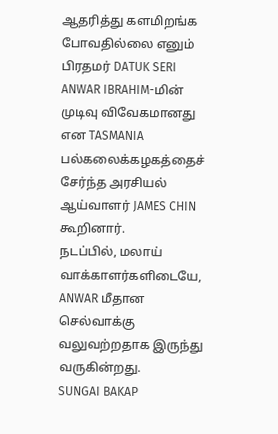ஆதரித்து களமிறங்க போவதில்லை எனும் பிரதமர் DATUK SERI ANWAR IBRAHIM-மின் முடிவு விவேகமானது என TASMANIA பல்கலைக்கழகத்தைச் சேர்ந்த அரசியல் ஆய்வாளர் JAMES CHIN கூறினார்.
நடப்பில், மலாய் வாக்காளர்களிடையே, ANWAR மீதான செல்வாக்கு வலுவற்றதாக இருந்து வருகின்றது.
SUNGAI BAKAP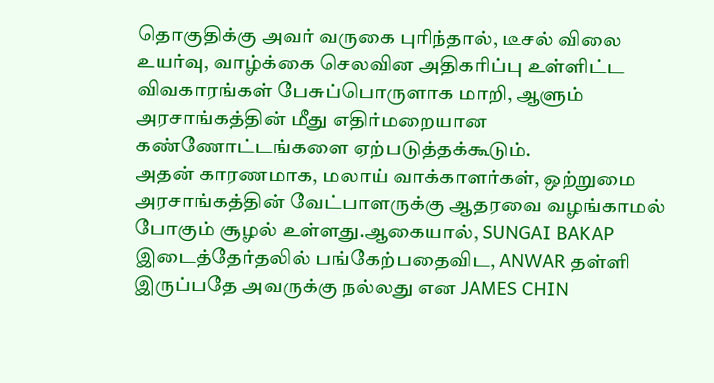தொகுதிக்கு அவர் வருகை புரிந்தால், டீசல் விலை உயர்வு, வாழ்க்கை செலவின அதிகரிப்பு உள்ளிட்ட விவகாரங்கள் பேசுப்பொருளாக மாறி, ஆளும் அரசாங்கத்தின் மீது எதிர்மறையான கண்ணோட்டங்களை ஏற்படுத்தக்கூடும்.
அதன் காரணமாக, மலாய் வாக்காளர்கள், ஒற்றுமை அரசாங்கத்தின் வேட்பாளருக்கு ஆதரவை வழங்காமல் போகும் சூழல் உள்ளது.ஆகையால், SUNGAI BAKAP இடைத்தேர்தலில் பங்கேற்பதைவிட, ANWAR தள்ளி இருப்பதே அவருக்கு நல்லது என JAMES CHIN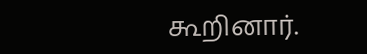கூறினார்.